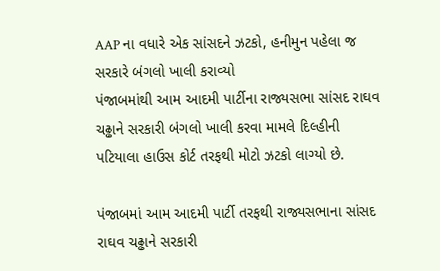AAP ના વધારે એક સાંસદને ઝટકો, હનીમુન પહેલા જ સરકારે બંગલો ખાલી કરાવ્યો
પંજાબમાંથી આમ આદમી પાર્ટીના રાજ્યસભા સાંસદ રાઘવ ચઢ્ઢાને સરકારી બંગલો ખાલી કરવા મામલે દિલ્હીની પટિયાલા હાઉસ કોર્ટ તરફથી મોટો ઝટકો લાગ્યો છે.

પંજાબમાં આમ આદમી પાર્ટી તરફથી રાજ્યસભાના સાંસદ રાઘવ ચઢ્ઢાને સરકારી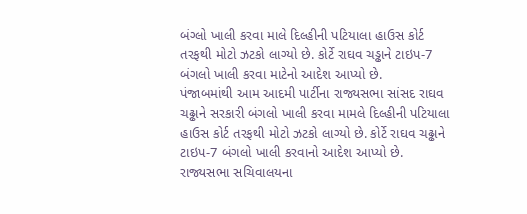બંગ્લો ખાલી કરવા માલે દિલ્હીની પટિયાલા હાઉસ કોર્ટ તરફથી મોટો ઝટકો લાગ્યો છે. કોર્ટે રાઘવ ચડ્ઢાને ટાઇપ-7 બંગલો ખાલી કરવા માટેનો આદેશ આપ્યો છે.
પંજાબમાંથી આમ આદમી પાર્ટીના રાજ્યસભા સાંસદ રાઘવ ચઢ્ઢાને સરકારી બંગલો ખાલી કરવા મામલે દિલ્હીની પટિયાલા હાઉસ કોર્ટ તરફથી મોટો ઝટકો લાગ્યો છે. કોર્ટે રાઘવ ચઢ્ઢાને ટાઇપ-7 બંગલો ખાલી કરવાનો આદેશ આપ્યો છે. રાજ્યસભા સચિવાલયના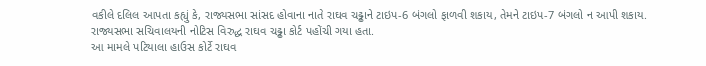વકીલે દલિલ આપતા કહ્યું કે, રાજ્યસભા સાંસદ હોવાના નાતે રાઘવ ચઢ્ઢાને ટાઇપ-6 બંગલો ફાળવી શકાય, તેમને ટાઇપ-7 બંગલો ન આપી શકાય. રાજ્યસભા સચિવાલયની નોટિસ વિરુદ્ધ રાઘવ ચઢ્ઢા કોર્ટ પહોંચી ગયા હતા.
આ મામલે પટિયાલા હાઉસ કોર્ટે રાઘવ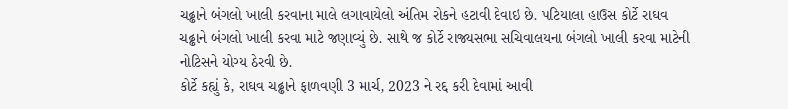ચઢ્ઢાને બંગલો ખાલી કરવાના માલે લગાવાયેલો અંતિમ રોકને હટાવી દેવાઇ છે. પટિયાલા હાઉસ કોર્ટે રાઘવ ચઢ્ઢાને બંગલો ખાલી કરવા માટે જણાવ્યું છે. સાથે જ કોર્ટે રાજ્યસભા સચિવાલયના બંગલો ખાલી કરવા માટેની નોટિસને યોગ્ય ઠેરવી છે.
કોર્ટે કહ્યું કે, રાઘવ ચઢ્ઢાને ફાળવણી 3 માર્ચ, 2023 ને રદ્દ કરી દેવામાં આવી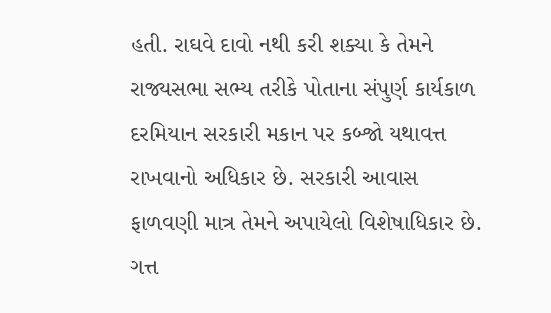હતી. રાઘવે દાવો નથી કરી શક્યા કે તેમને રાજ્યસભા સભ્ય તરીકે પોતાના સંપુર્ણ કાર્યકાળ દરમિયાન સરકારી મકાન પર કબ્જો યથાવત્ત રાખવાનો અધિકાર છે. સરકારી આવાસ ફાળવણી માત્ર તેમને અપાયેલો વિશેષાધિકાર છે.
ગત્ત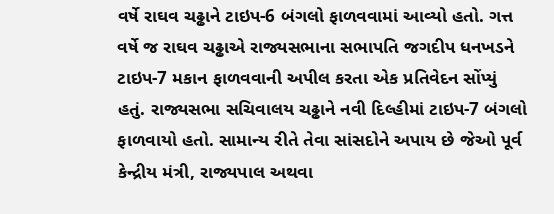વર્ષે રાઘવ ચઢ્ઢાને ટાઇપ-6 બંગલો ફાળવવામાં આવ્યો હતો. ગત્ત વર્ષે જ રાઘવ ચઢ્ઢાએ રાજ્યસભાના સભાપતિ જગદીપ ધનખડને ટાઇપ-7 મકાન ફાળવવાની અપીલ કરતા એક પ્રતિવેદન સોંપ્યું હતું. રાજ્યસભા સચિવાલય ચઢ્ઢાને નવી દિલ્હીમાં ટાઇપ-7 બંગલો ફાળવાયો હતો. સામાન્ય રીતે તેવા સાંસદોને અપાય છે જેઓ પૂર્વ કેન્દ્રીય મંત્રી, રાજ્યપાલ અથવા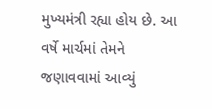મુખ્યમંત્રી રહ્યા હોય છે. આ વર્ષે માર્ચમાં તેમને જણાવવામાં આવ્યું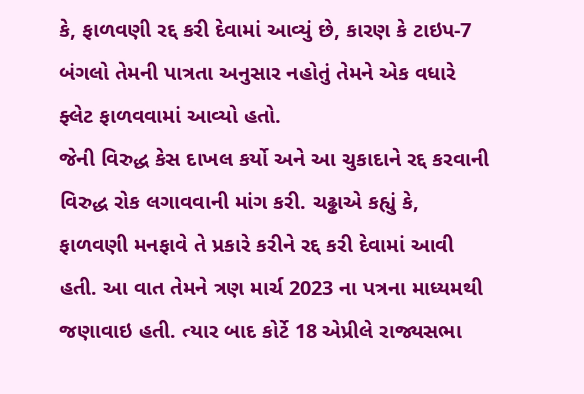કે, ફાળવણી રદ્દ કરી દેવામાં આવ્યું છે, કારણ કે ટાઇપ-7 બંગલો તેમની પાત્રતા અનુસાર નહોતું તેમને એક વધારે ફ્લેટ ફાળવવામાં આવ્યો હતો.
જેની વિરુદ્ધ કેસ દાખલ કર્યો અને આ ચુકાદાને રદ્દ કરવાની વિરુદ્ધ રોક લગાવવાની માંગ કરી. ચઢ્ઢાએ કહ્યું કે, ફાળવણી મનફાવે તે પ્રકારે કરીને રદ્દ કરી દેવામાં આવી હતી. આ વાત તેમને ત્રણ માર્ચ 2023 ના પત્રના માધ્યમથી જણાવાઇ હતી. ત્યાર બાદ કોર્ટે 18 એપ્રીલે રાજ્યસભા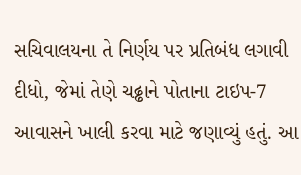સચિવાલયના તે નિર્ણય પર પ્રતિબંધ લગાવી દીધો, જેમાં તેણે ચઢ્ઢાને પોતાના ટાઇપ-7 આવાસને ખાલી કરવા માટે જણાવ્યું હતું. આ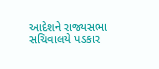આદેશને રાજ્યસભા સચિવાલયે પડકાર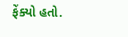ફેંક્યો હતો.